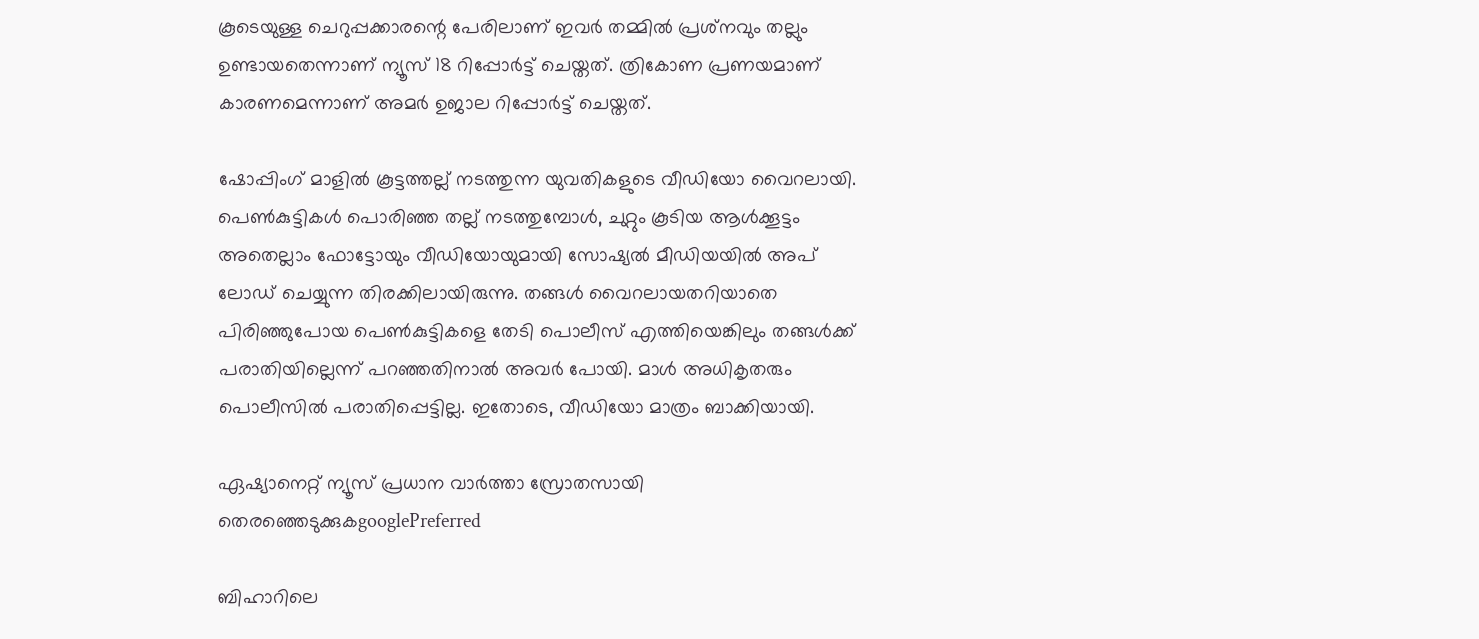കൂടെയുള്ള ചെറുപ്പക്കാരന്റെ പേരിലാണ് ഇവര്‍ തമ്മില്‍ പ്രശ്‌നവും തല്ലും ഉണ്ടായതെന്നാണ് ന്യൂസ് 18 റിപ്പോര്‍ട്ട് ചെയ്തത്. ത്രികോണ പ്രണയമാണ് കാരണമെന്നാണ് അമര്‍ ഉജാല റിപ്പോര്‍ട്ട് ചെയ്തത്.

ഷോപ്പിംഗ് മാളില്‍ കൂട്ടത്തല്ല് നടത്തുന്ന യുവതികളുടെ വീഡിയോ വൈറലായി. പെണ്‍കുട്ടികള്‍ പൊരിഞ്ഞ തല്ല് നടത്തുമ്പോള്‍, ചുറ്റും കൂടിയ ആള്‍ക്കൂട്ടം അതെല്ലാം ഫോട്ടോയും വീഡിയോയുമായി സോഷ്യല്‍ മീഡിയയില്‍ അപ് ലോഡ് ചെയ്യുന്ന തിരക്കിലായിരുന്നു. തങ്ങള്‍ വൈറലായതറിയാതെ പിരിഞ്ഞുപോയ പെണ്‍കുട്ടികളെ തേടി പൊലീസ് എത്തിയെങ്കിലും തങ്ങള്‍ക്ക് പരാതിയില്ലെന്ന് പറഞ്ഞതിനാല്‍ അവര്‍ പോയി. മാള്‍ അധികൃതരും പൊലീസില്‍ പരാതിപ്പെട്ടില്ല. ഇതോടെ, വീഡിയോ മാത്രം ബാക്കിയായി.

ഏഷ്യാനെറ്റ് ന്യൂസ് പ്രധാന വാർത്താ സ്രോതസായി തെരഞ്ഞെടുക്കുകgooglePreferred

ബിഹാറിലെ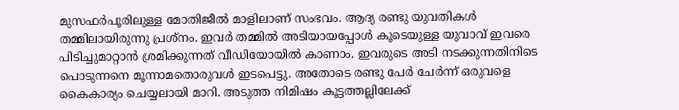മുസഫര്‍പൂരിലുള്ള മോതിജീല്‍ മാളിലാണ് സംഭവം. ആദ്യ രണ്ടു യുവതികള്‍ തമ്മിലായിരുന്നു പ്രശ്‌നം. ഇവര്‍ തമ്മില്‍ അടിയായപ്പോള്‍ കൂടെയുള്ള യുവാവ് ഇവരെ പിടിച്ചുമാറ്റാന്‍ ശ്രമിക്കുന്നത് വീഡിയോയില്‍ കാണാം. ഇവരുടെ അടി നടക്കുന്നതിനിടെ പൊടുന്നനെ മൂന്നാമതൊരുവള്‍ ഇടപെട്ടു. അതോടെ രണ്ടു പേര്‍ ചേര്‍ന്ന് ഒരുവളെ കൈകാര്യം ചെയ്യലായി മാറി. അടുത്ത നിമിഷം കൂട്ടത്തല്ലിലേക്ക്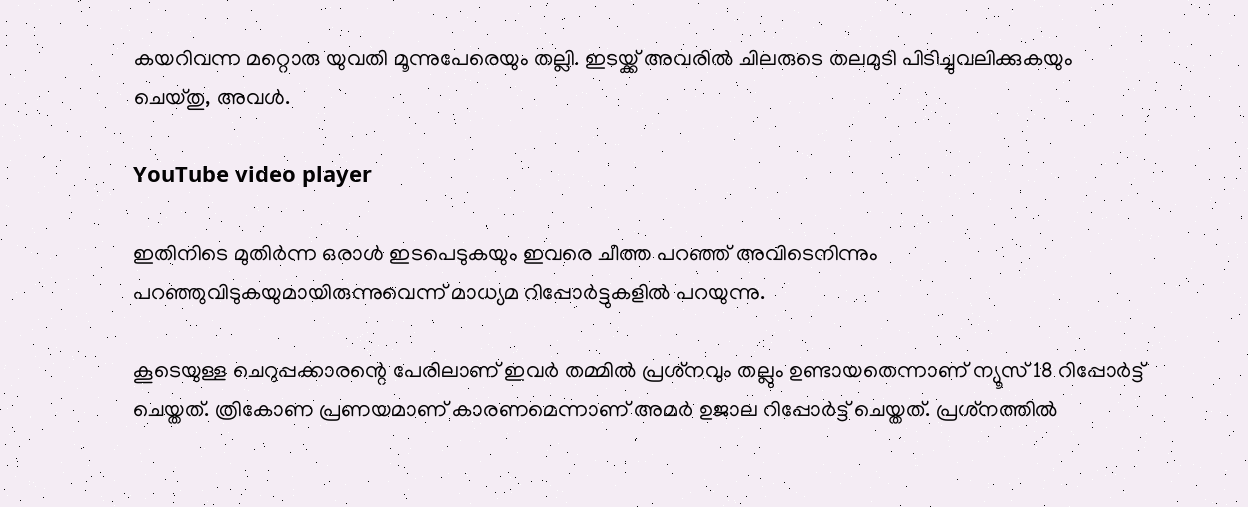കയറിവന്ന മറ്റൊരു യുവതി മൂന്നുപേരെയും തല്ലി. ഇടയ്ക്ക് അവരില്‍ ചിലരുടെ തലമുടി പിടിച്ചുവലിക്കുകയും ചെയ്തു, അവള്‍.

YouTube video player

ഇതിനിടെ മുതിര്‍ന്ന ഒരാള്‍ ഇടപെടുകയും ഇവരെ ചീത്ത പറഞ്ഞ് അവിടെനിന്നും പറഞ്ഞുവിടുകയുമായിരുന്നുവെന്ന് മാധ്യമ റിപ്പോര്‍ട്ടുകളില്‍ പറയുന്നു.

കൂടെയുള്ള ചെറുപ്പക്കാരന്റെ പേരിലാണ് ഇവര്‍ തമ്മില്‍ പ്രശ്‌നവും തല്ലും ഉണ്ടായതെന്നാണ് ന്യൂസ് 18 റിപ്പോര്‍ട്ട് ചെയ്തത്. ത്രികോണ പ്രണയമാണ് കാരണമെന്നാണ് അമര്‍ ഉജാല റിപ്പോര്‍ട്ട് ചെയ്തത്. പ്രശ്‌നത്തില്‍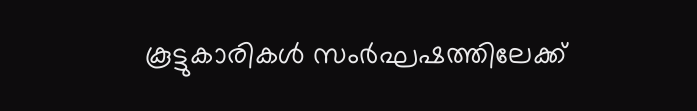കൂട്ടുകാരികള്‍ സംര്‍ഘഷത്തിലേക്ക്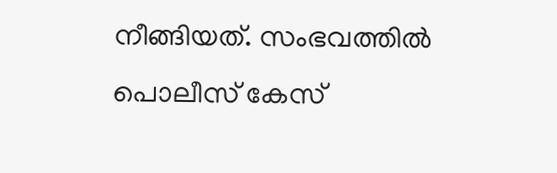നീങ്ങിയത്. സംഭവത്തില്‍ പൊലീസ് കേസ്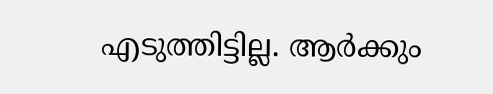എടുത്തിട്ടില്ല. ആര്‍ക്കും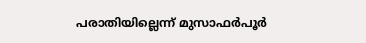പരാതിയില്ലെന്ന് മുസാഫര്‍പൂര്‍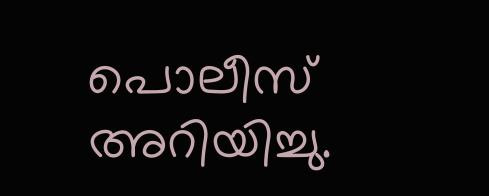പൊലീസ് അറിയിച്ചു.